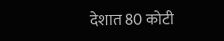देशात 80 कोटी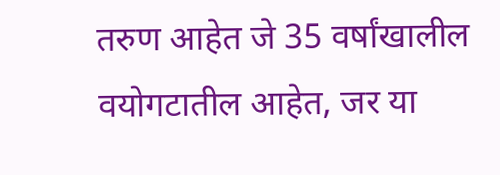तरुण आहेत जे 35 वर्षांखालील वयोगटातील आहेत, जर या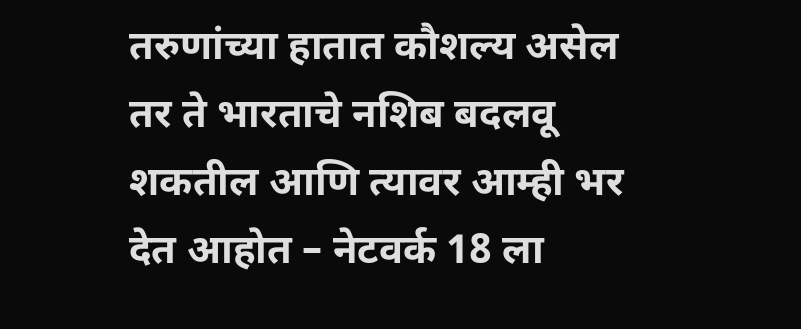तरुणांच्या हातात कौशल्य असेल तर ते भारताचे नशिब बदलवू शकतील आणि त्यावर आम्ही भर देत आहोत – नेटवर्क 18 ला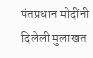पंतप्रधान मोदींनी दिलेली मुलाखत